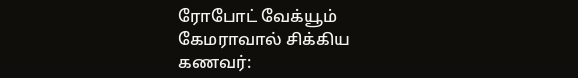ரோபோட் வேக்யூம் கேமராவால் சிக்கிய கணவர்: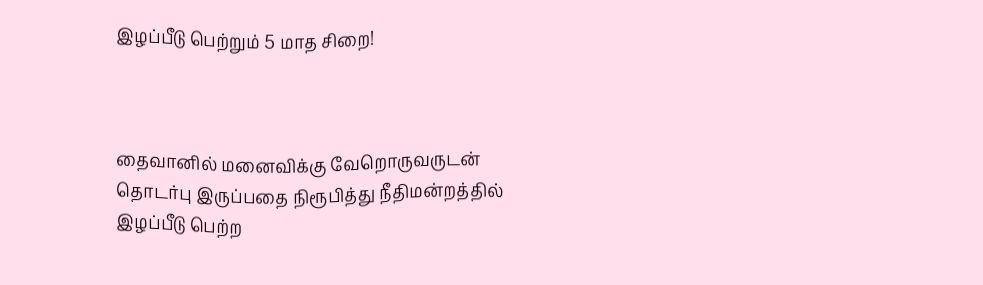இழப்பீடு பெற்றும் 5 மாத சிறை!



தைவானில் மனைவிக்கு வேறொருவருடன் தொடர்பு இருப்பதை நிரூபித்து நீதிமன்றத்தில் இழப்பீடு பெற்ற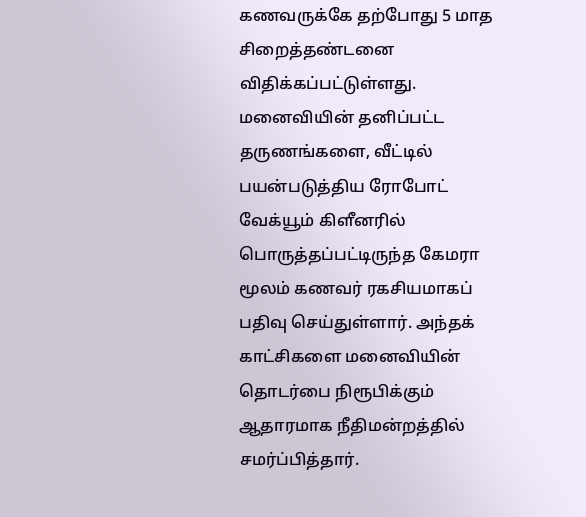கணவருக்கே தற்போது 5 மாத சிறைத்தண்டனை விதிக்கப்பட்டுள்ளது. மனைவியின் தனிப்பட்ட தருணங்களை, வீட்டில் பயன்படுத்திய ரோபோட் வேக்யூம் கிளீனரில் பொருத்தப்பட்டிருந்த கேமரா மூலம் கணவர் ரகசியமாகப் பதிவு செய்துள்ளார். அந்தக் காட்சிகளை மனைவியின் தொடர்பை நிரூபிக்கும் ஆதாரமாக நீதிமன்றத்தில் சமர்ப்பித்தார்.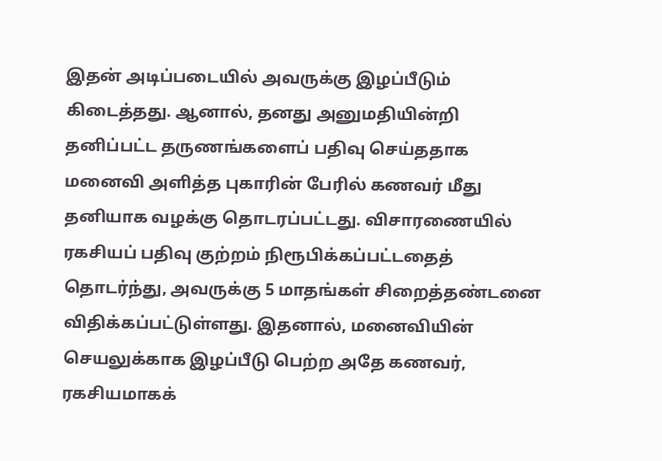இதன் அடிப்படையில் அவருக்கு இழப்பீடும் கிடைத்தது. ஆனால், தனது அனுமதியின்றி தனிப்பட்ட தருணங்களைப் பதிவு செய்ததாக மனைவி அளித்த புகாரின் பேரில் கணவர் மீது தனியாக வழக்கு தொடரப்பட்டது. விசாரணையில் ரகசியப் பதிவு குற்றம் நிரூபிக்கப்பட்டதைத் தொடர்ந்து, அவருக்கு 5 மாதங்கள் சிறைத்தண்டனை விதிக்கப்பட்டுள்ளது. இதனால், மனைவியின் செயலுக்காக இழப்பீடு பெற்ற அதே கணவர், ரகசியமாகக்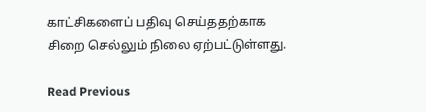காட்சிகளைப் பதிவு செய்ததற்காக சிறை செல்லும் நிலை ஏற்பட்டுள்ளது.

Read Previous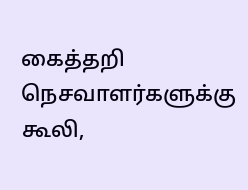கைத்தறி நெசவாளர்களுக்கு கூலி,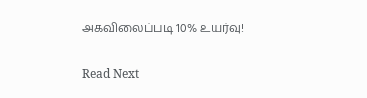அகவிலைப்படி 10% உயர்வு!

Read Next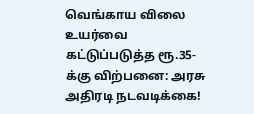வெங்காய விலை உயர்வை கட்டுப்படுத்த ரூ.35-க்கு விற்பனை: அரசு அதிரடி நடவடிக்கை!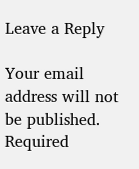Leave a Reply

Your email address will not be published. Required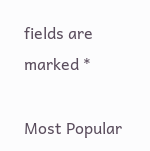fields are marked *

Most Popular